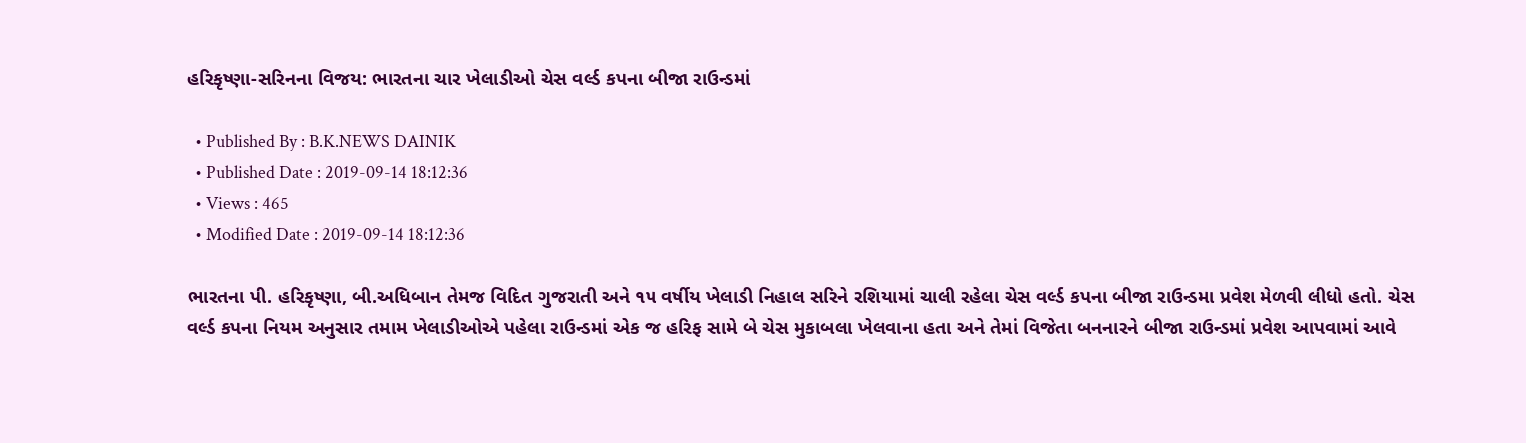હરિકૃષ્ણા-સરિનના વિજય: ભારતના ચાર ખેલાડીઓ ચેસ વર્લ્ડ કપના બીજા રાઉન્ડમાં

  • Published By : B.K.NEWS DAINIK
  • Published Date : 2019-09-14 18:12:36
  • Views : 465
  • Modified Date : 2019-09-14 18:12:36

ભારતના પી. હરિકૃષ્ણા, બી.અધિબાન તેમજ વિદિત ગુજરાતી અને ૧૫ વર્ષીય ખેલાડી નિહાલ સરિને રશિયામાં ચાલી રહેલા ચેસ વર્લ્ડ કપના બીજા રાઉન્ડમા પ્રવેશ મેળવી લીધો હતો. ચેસ વર્લ્ડ કપના નિયમ અનુસાર તમામ ખેલાડીઓએ પહેલા રાઉન્ડમાં એક જ હરિફ સામે બે ચેસ મુકાબલા ખેલવાના હતા અને તેમાં વિજેતા બનનારને બીજા રાઉન્ડમાં પ્રવેશ આપવામાં આવે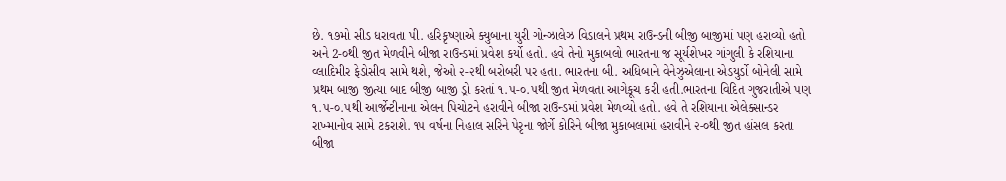છે. ૧૭મો સીડ ધરાવતા પી. હરિકૃષ્ણાએ ક્યુબાના યુરી ગોન્ઝાલેઝ વિડાલને પ્રથમ રાઉન્ડની બીજી બાજીમાં પણ હરાવ્યો હતો અને 2-૦થી જીત મેળવીને બીજા રાઉન્ડમાં પ્રવેશ કર્યો હતો. હવે તેનો મુકાબલો ભારતના જ સૂર્યશેખર ગાંગુલી કે રશિયાના વ્લાદિમીર ફેડોસીવ સામે થશે, જેઓ ૨-૨થી બરોબરી પર હતા. ભારતના બી. અધિબાને વેનેઝુએલાના એડયુર્ડો બોનેલી સામે પ્રથમ બાજી જીત્યા બાદ બીજી બાજી ડ્રો કરતાં ૧.૫-૦.૫થી જીત મેળવતા આગેકૂચ કરી હતી.ભારતના વિદિત ગુજરાતીએ પણ ૧.૫-૦.૫થી આર્જેન્ટીનાના એલન પિચોટને હરાવીને બીજા રાઉન્ડમાં પ્રવેશ મેળવ્યો હતો. હવે તે રશિયાના એલેક્સાન્ડર રાખ્માનોવ સામે ટકરાશે. ૧૫ વર્ષના નિહાલ સરિને પેરૃના જોર્ગે કોરિને બીજા મુકાબલામાં હરાવીને ૨-૦થી જીત હાંસલ કરતા બીજા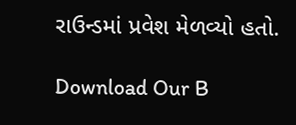રાઉન્ડમાં પ્રવેશ મેળવ્યો હતો.

Download Our B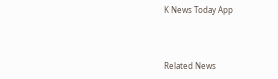K News Today App



Related News